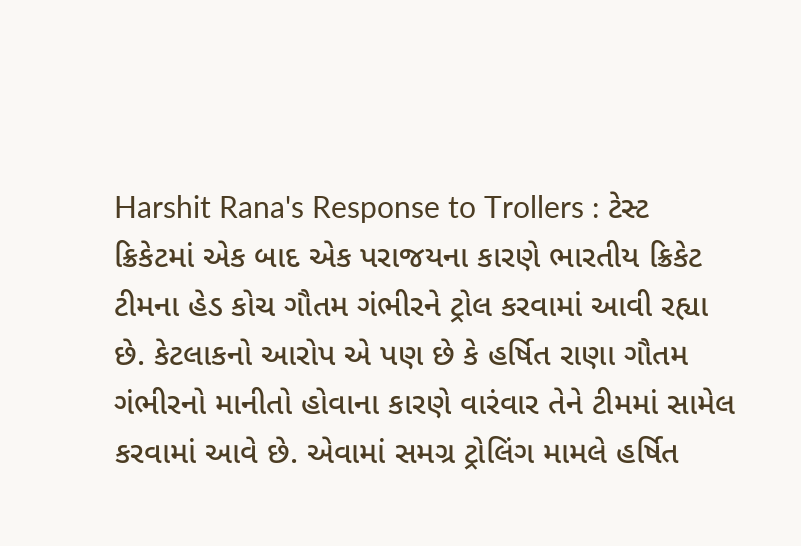Harshit Rana's Response to Trollers : ટેસ્ટ ક્રિકેટમાં એક બાદ એક પરાજયના કારણે ભારતીય ક્રિકેટ ટીમના હેડ કોચ ગૌતમ ગંભીરને ટ્રોલ કરવામાં આવી રહ્યા છે. કેટલાકનો આરોપ એ પણ છે કે હર્ષિત રાણા ગૌતમ ગંભીરનો માનીતો હોવાના કારણે વારંવાર તેને ટીમમાં સામેલ કરવામાં આવે છે. એવામાં સમગ્ર ટ્રોલિંગ મામલે હર્ષિત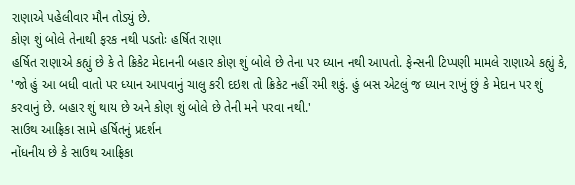રાણાએ પહેલીવાર મૌન તોડ્યું છે.
કોણ શું બોલે તેનાથી ફરક નથી પડતોઃ હર્ષિત રાણા
હર્ષિત રાણાએ કહ્યું છે કે તે ક્રિકેટ મેદાનની બહાર કોણ શું બોલે છે તેના પર ધ્યાન નથી આપતો. ફેન્સની ટિપ્પણી મામલે રાણાએ કહ્યું કે, 'જો હું આ બધી વાતો પર ધ્યાન આપવાનું ચાલુ કરી દઇશ તો ક્રિકેટ નહીં રમી શકું. હું બસ એટલું જ ધ્યાન રાખું છું કે મેદાન પર શું કરવાનું છે. બહાર શું થાય છે અને કોણ શું બોલે છે તેની મને પરવા નથી.'
સાઉથ આફ્રિકા સામે હર્ષિતનું પ્રદર્શન
નોંધનીય છે કે સાઉથ આફ્રિકા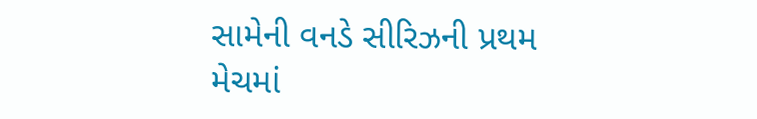સામેની વનડે સીરિઝની પ્રથમ મેચમાં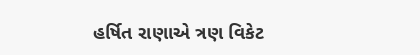હર્ષિત રાણાએ ત્રણ વિકેટ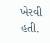ખેરવી હતી.